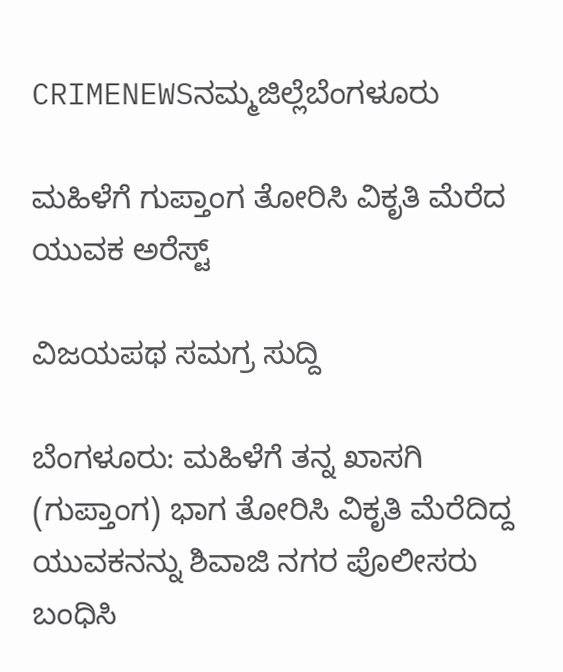CRIMENEWSನಮ್ಮಜಿಲ್ಲೆಬೆಂಗಳೂರು

ಮಹಿಳೆಗೆ ಗುಪ್ತಾಂಗ ತೋರಿಸಿ ವಿಕೃತಿ ಮೆರೆದ ಯುವಕ ಅರೆಸ್ಟ್‌

ವಿಜಯಪಥ ಸಮಗ್ರ ಸುದ್ದಿ

ಬೆಂಗಳೂರು: ಮಹಿಳೆಗೆ ತನ್ನ ಖಾಸಗಿ (ಗುಪ್ತಾಂಗ) ಭಾಗ ತೋರಿಸಿ ವಿಕೃತಿ ಮೆರೆದಿದ್ದ ಯುವಕನನ್ನು ಶಿವಾಜಿ ನಗರ ಪೊಲೀಸರು ಬಂಧಿಸಿ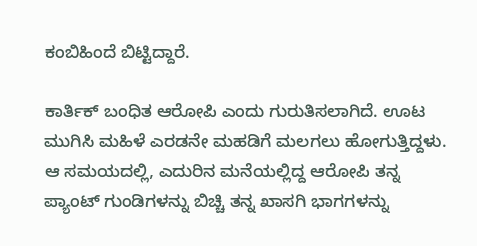ಕಂಬಿಹಿಂದೆ ಬಿಟ್ಟಿದ್ದಾರೆ.

ಕಾರ್ತಿಕ್ ಬಂಧಿತ ಆರೋಪಿ ಎಂದು ಗುರುತಿಸಲಾಗಿದೆ. ಊಟ ಮುಗಿಸಿ ಮಹಿಳೆ ಎರಡನೇ ಮಹಡಿಗೆ ಮಲಗಲು ಹೋಗುತ್ತಿದ್ದಳು. ಆ ಸಮಯದಲ್ಲಿ, ಎದುರಿನ ಮನೆಯಲ್ಲಿದ್ದ ಆರೋಪಿ ತನ್ನ ಪ್ಯಾಂಟ್ ಗುಂಡಿಗಳನ್ನು ಬಿಚ್ಚಿ ತನ್ನ ಖಾಸಗಿ ಭಾಗಗಳನ್ನು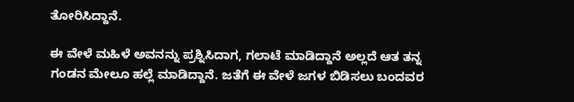ತೋರಿಸಿದ್ದಾನೆ.

ಈ ವೇಳೆ ಮಹಿಳೆ ಅವನನ್ನು ಪ್ರಶ್ನಿಸಿದಾಗ, ಗಲಾಟೆ ಮಾಡಿದ್ದಾನೆ ಅಲ್ಲದೆ ಆತ ತನ್ನ ಗಂಡನ ಮೇಲೂ ಹಲ್ಲೆ ಮಾಡಿದ್ದಾನೆ. ಜತೆಗೆ ಈ ವೇಳೆ ಜಗಳ ಬಿಡಿಸಲು ಬಂದವರ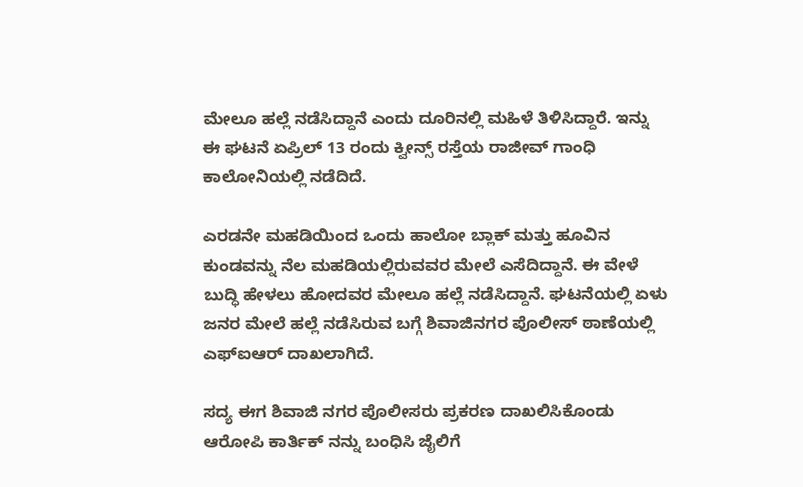ಮೇಲೂ ಹಲ್ಲೆ ನಡೆಸಿದ್ದಾನೆ ಎಂದು ದೂರಿನಲ್ಲಿ ಮಹಿಳೆ ತಿಳಿಸಿದ್ದಾರೆ. ಇನ್ನು ಈ ಘಟನೆ ಏಪ್ರಿಲ್ 13 ರಂದು ಕ್ವೀನ್ಸ್ ರಸ್ತೆಯ ರಾಜೀವ್ ಗಾಂಧಿ ಕಾಲೋನಿಯಲ್ಲಿ ನಡೆದಿದೆ.

ಎರಡನೇ ಮಹಡಿಯಿಂದ ಒಂದು ಹಾಲೋ ಬ್ಲಾಕ್ ಮತ್ತು ಹೂವಿನ ಕುಂಡವನ್ನು ನೆಲ ಮಹಡಿಯಲ್ಲಿರುವವರ ಮೇಲೆ ಎಸೆದಿದ್ದಾನೆ. ಈ ವೇಳೆ ಬುದ್ಧಿ ಹೇಳಲು ಹೋದವರ ಮೇಲೂ ಹಲ್ಲೆ ನಡೆಸಿದ್ದಾನೆ. ಘಟನೆಯಲ್ಲಿ ಏಳು ಜನರ ಮೇಲೆ ಹಲ್ಲೆ ನಡೆಸಿರುವ ಬಗ್ಗೆ ಶಿವಾಜಿನಗರ ಪೊಲೀಸ್ ಠಾಣೆಯಲ್ಲಿ ಎಫ್‌ಐಆರ್ ದಾಖಲಾಗಿದೆ.

ಸದ್ಯ ಈಗ ಶಿವಾಜಿ ನಗರ ಪೊಲೀಸರು ಪ್ರಕರಣ ದಾಖಲಿಸಿಕೊಂಡು ಆರೋಪಿ ಕಾರ್ತಿಕ್ ನನ್ನು ಬಂಧಿಸಿ ಜೈಲಿಗೆ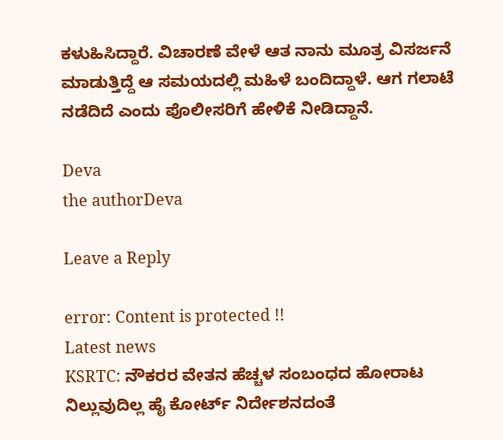ಕಳುಹಿಸಿದ್ದಾರೆ. ವಿಚಾರಣೆ ವೇಳೆ ಆತ ನಾನು ಮೂತ್ರ ವಿಸರ್ಜನೆ ಮಾಡುತ್ತಿದ್ದೆ ಆ ಸಮಯದಲ್ಲಿ ಮಹಿಳೆ ಬಂದಿದ್ದಾಳೆ. ಆಗ ಗಲಾಟೆ ನಡೆದಿದೆ ಎಂದು ಪೊಲೀಸರಿಗೆ ಹೇಳಿಕೆ ನೀಡಿದ್ದಾನೆ.

Deva
the authorDeva

Leave a Reply

error: Content is protected !!
Latest news
KSRTC: ನೌಕರರ ವೇತನ ಹೆಚ್ಚಳ ಸಂಬಂಧದ ಹೋರಾಟ ನಿಲ್ಲುವುದಿಲ್ಲ ಹೈ ಕೋರ್ಟ್‌ ನಿರ್ದೇಶನದಂತೆ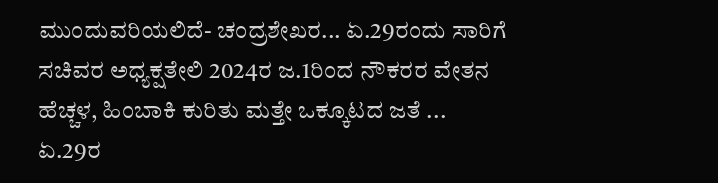ಮುಂದುವರಿಯಲಿದೆ- ಚಂದ್ರಶೇಖರ... ಏ.29ರಂದು ಸಾರಿಗೆ ಸಚಿವರ ಅಧ್ಯಕ್ಷತೇಲಿ 2024ರ ಜ.1ರಿಂದ ನೌಕರರ ವೇತನ ಹೆಚ್ಚಳ, ಹಿಂಬಾಕಿ ಕುರಿತು ಮತ್ತೇ ಒಕ್ಕೂಟದ ಜತೆ ... ಏ.29ರ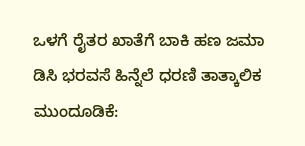ಒಳಗೆ ರೈತರ ಖಾತೆಗೆ ಬಾಕಿ ಹಣ ಜಮಾ ಡಿಸಿ ಭರವಸೆ ಹಿನ್ನೆಲೆ ಧರಣಿ ತಾತ್ಕಾಲಿಕ ಮುಂದೂಡಿಕೆ: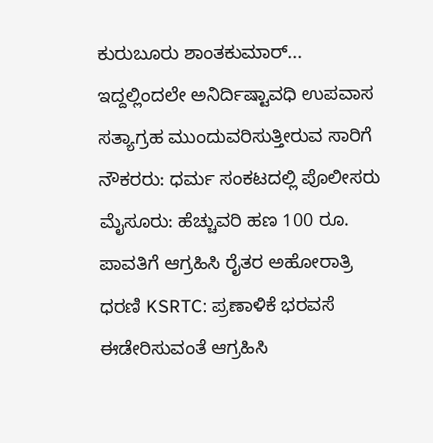ಕುರುಬೂರು ಶಾಂತಕುಮಾರ್... ಇದ್ದಲ್ಲಿಂದಲೇ ಅನಿರ್ದಿಷ್ಟಾವಧಿ ಉಪವಾಸ ಸತ್ಯಾಗ್ರಹ ಮುಂದುವರಿಸುತ್ತೀರುವ ಸಾರಿಗೆ ನೌಕರರು: ಧರ್ಮ ಸಂಕಟದಲ್ಲಿ ಪೊಲೀಸರು ಮೈಸೂರು: ಹೆಚ್ಚುವರಿ ಹಣ 100 ರೂ. ಪಾವತಿಗೆ ಆಗ್ರಹಿಸಿ ರೈತರ ಅಹೋರಾತ್ರಿ ಧರಣಿ KSRTC: ಪ್ರಣಾಳಿಕೆ ಭರವಸೆ ಈಡೇರಿಸುವಂತೆ ಆಗ್ರಹಿಸಿ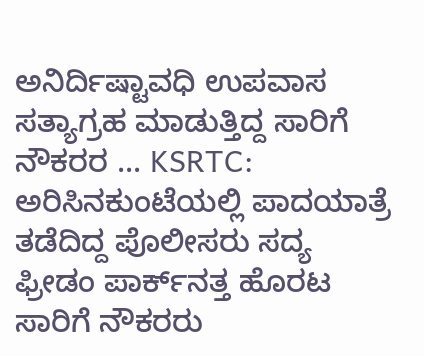ಅನಿರ್ದಿಷ್ಟಾವಧಿ ಉಪವಾಸ ಸತ್ಯಾಗ್ರಹ ಮಾಡುತ್ತಿದ್ದ ಸಾರಿಗೆ ನೌಕರರ ... KSRTC: ಅರಿಸಿನಕುಂಟೆಯಲ್ಲಿ ಪಾದಯಾತ್ರೆ ತಡೆದಿದ್ದ ಪೊಲೀಸರು ಸದ್ಯ ಫ್ರೀಡಂ ಪಾರ್ಕ್‌ನತ್ತ ಹೊರಟ ಸಾರಿಗೆ ನೌಕರರು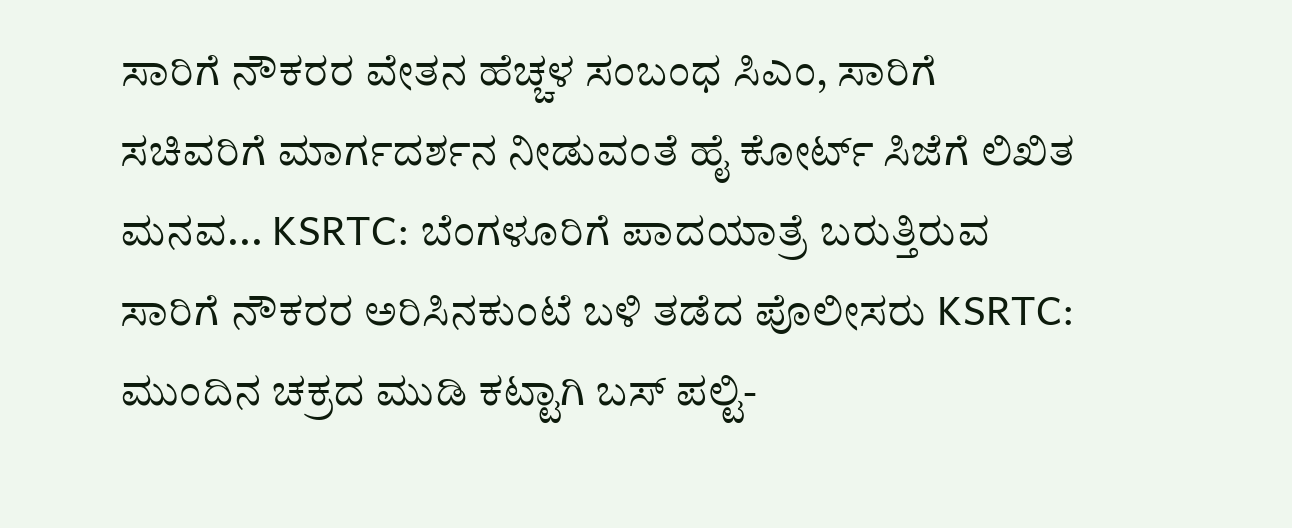ಸಾರಿಗೆ ನೌಕರರ ವೇತನ ಹೆಚ್ಚಳ ಸಂಬಂಧ ಸಿಎಂ, ಸಾರಿಗೆ ಸಚಿವರಿಗೆ ಮಾರ್ಗದರ್ಶನ ನೀಡುವಂತೆ ಹೈ ಕೋರ್ಟ್‌ ಸಿಜೆಗೆ ಲಿಖಿತ ಮನವ... KSRTC: ಬೆಂಗಳೂರಿಗೆ ಪಾದಯಾತ್ರೆ ಬರುತ್ತಿರುವ ಸಾರಿಗೆ ನೌಕರರ ಅರಿಸಿನಕುಂಟೆ ಬಳಿ ತಡೆದ ಪೊಲೀಸರು KSRTC: ಮುಂದಿನ ಚಕ್ರದ ಮುಡಿ ಕಟ್ಟಾಗಿ ಬಸ್‌ ಪಲ್ಟಿ-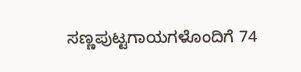ಸಣ್ಣಪುಟ್ಟಗಾಯಗಳೊಂದಿಗೆ 74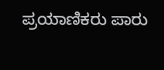ಪ್ರಯಾಣಿಕರು ಪಾರು